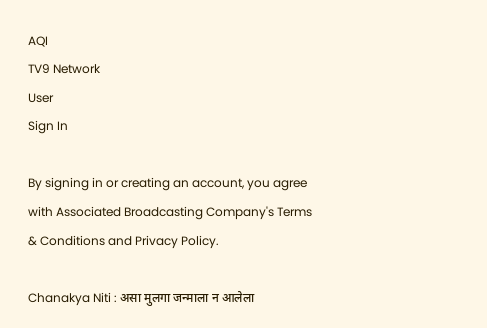AQI
TV9 Network
User
Sign In

By signing in or creating an account, you agree with Associated Broadcasting Company's Terms & Conditions and Privacy Policy.

Chanakya Niti : असा मुलगा जन्माला न आलेला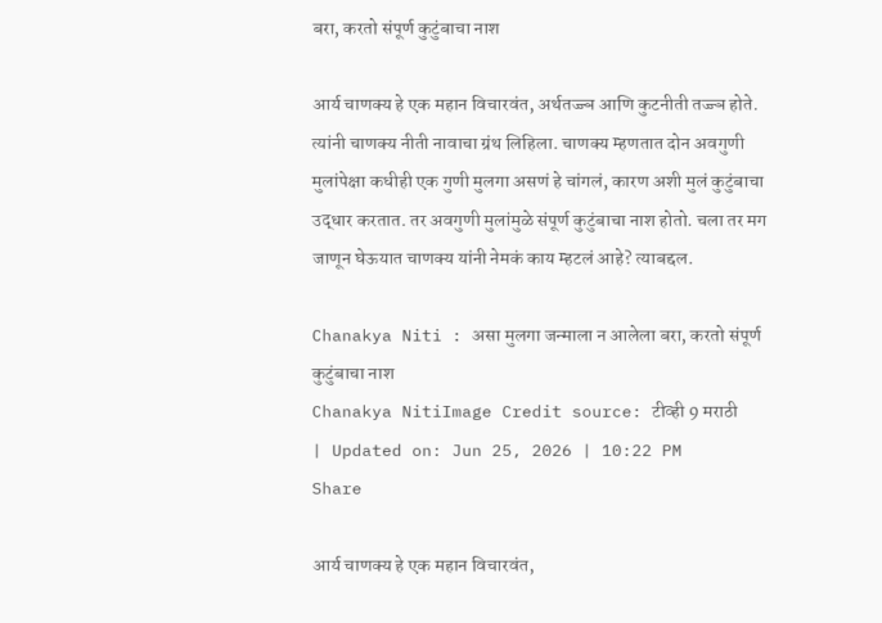बरा, करतो संपूर्ण कुटुंबाचा नाश

आर्य चाणक्य हे एक महान विचारवंत, अर्थतज्ज्ञ आणि कुटनीती तज्ज्ञ होते. त्यांनी चाणक्य नीती नावाचा ग्रंथ लिहिला. चाणक्य म्हणतात दोन अवगुणी मुलांपेक्षा कधीही एक गुणी मुलगा असणं हे चांगलं, कारण अशी मुलं कुटुंबाचा उद्धार करतात. तर अवगुणी मुलांमुळे संपूर्ण कुटुंबाचा नाश होतो. चला तर मग जाणून घेऊयात चाणक्य यांनी नेमकं काय म्हटलं आहे? त्याबद्दल.

Chanakya Niti : असा मुलगा जन्माला न आलेला बरा, करतो संपूर्ण कुटुंबाचा नाश
Chanakya NitiImage Credit source: टीव्ही 9 मराठी
| Updated on: Jun 25, 2026 | 10:22 PM
Share

आर्य चाणक्य हे एक महान विचारवंत,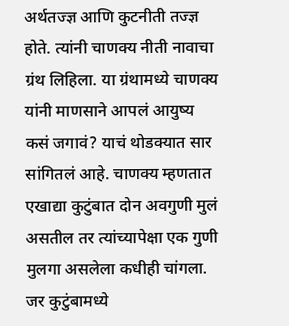अर्थतज्ज्ञ आणि कुटनीती तज्ज्ञ होते. त्यांनी चाणक्य नीती नावाचा ग्रंथ लिहिला. या ग्रंथामध्ये चाणक्य यांनी माणसाने आपलं आयुष्य कसं जगावं? याचं थोडक्यात सार सांगितलं आहे. चाणक्य म्हणतात एखाद्या कुटुंबात दोन अवगुणी मुलं असतील तर त्यांच्यापेक्षा एक गुणी मुलगा असलेला कधीही चांगला. जर कुटुंबामध्ये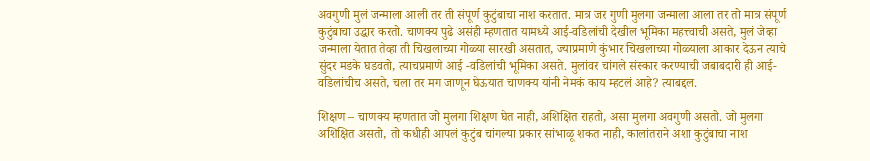अवगुणी मुलं जन्माला आली तर ती संपूर्ण कुटुंबाचा नाश करतात. मात्र जर गुणी मुलगा जन्माला आला तर तो मात्र संपूर्ण कुटुंबाचा उद्धार करतो. चाणक्य पुढे असंही म्हणतात यामध्ये आई-वडिलांची देखील भूमिका महत्त्वाची असते, मुलं जेव्हा जन्माला येतात तेव्हा ती चिखलाच्या गोळ्या सारखी असतात, ज्याप्रमाणे कुंभार चिखलाच्या गोळ्याला आकार देऊन त्याचे सुंदर मडके घडवतो, त्याचप्रमाणे आई -वडि‍लांची भूमिका असते. मुलांवर चांगले संस्कार करण्याची जबाबदारी ही आई-वडिलांचीच असते, चला तर मग जाणून घेऊयात चाणक्य यांनी नेमकं काय म्हटलं आहे? त्याबद्दल.

शिक्षण – चाणक्य म्हणतात जो मुलगा शिक्षण घेत नाही, अशिक्षित राहतो, असा मुलगा अवगुणी असतो. जो मुलगा अशिक्षित असतो, तो कधीही आपलं कुटुंब चांगल्या प्रकार सांभाळू शकत नाही, कालांतराने अशा कुटुंबाचा नाश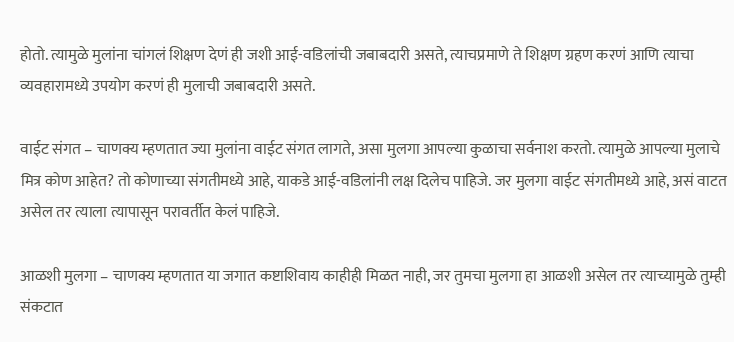होतो. त्यामुळे मुलांना चांगलं शिक्षण देणं ही जशी आई-वडिलांची जबाबदारी असते, त्याचप्रमाणे ते शिक्षण ग्रहण करणं आणि त्याचा व्यवहारामध्ये उपयोग करणं ही मुलाची जबाबदारी असते.

वाईट संगत – चाणक्य म्हणतात ज्या मुलांना वाईट संगत लागते, असा मुलगा आपल्या कुळाचा सर्वनाश करतो. त्यामुळे आपल्या मुलाचे मित्र कोण आहेत? तो कोणाच्या संगतीमध्ये आहे, याकडे आई-वडिलांनी लक्ष दिलेच पाहिजे. जर मुलगा वाईट संगतीमध्ये आहे, असं वाटत असेल तर त्याला त्यापासून परावर्तीत केलं पाहिजे.

आळशी मुलगा – चाणक्य म्हणतात या जगात कष्टाशिवाय काहीही मिळत नाही, जर तुमचा मुलगा हा आळशी असेल तर त्याच्यामुळे तुम्ही संकटात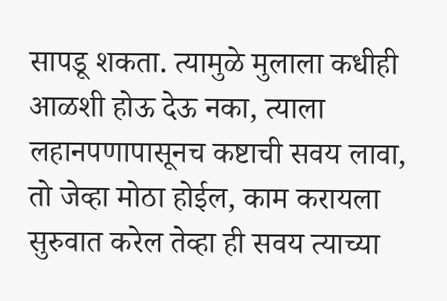सापडू शकता. त्यामुळे मुलाला कधीही आळशी होऊ देऊ नका, त्याला लहानपणापासूनच कष्टाची सवय लावा, तो जेव्हा मोठा होईल, काम करायला सुरुवात करेल तेव्हा ही सवय त्याच्या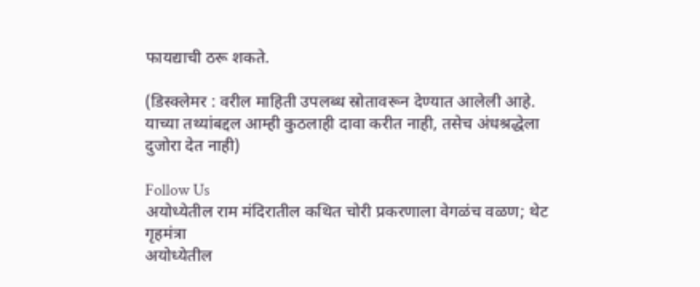फायद्याची ठरू शकते.

(डिस्क्लेमर : वरील माहिती उपलब्ध स्रोतावरून देण्यात आलेली आहे. याच्या तथ्यांबद्दल आम्ही कुठलाही दावा करीत नाही, तसेच अंधश्रद्धेला दुजोरा देत नाही)

Follow Us
अयोध्येतील राम मंदिरातील कथित चोरी प्रकरणाला वेगळंच वळण; थेट गृहमंत्रा
अयोध्येतील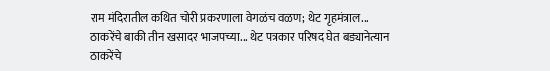राम मंदिरातील कथित चोरी प्रकरणाला वेगळंच वळण; थेट गृहमंत्राल...
ठाकरेंचे बाकी तीन खसादर भाजपच्या... थेट पत्रकार परिषद घेत बड्यानेत्यान
ठाकरेंचे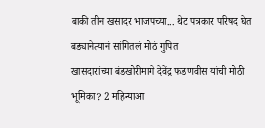बाकी तीन खसादर भाजपच्या... थेट पत्रकार परिषद घेत बड्यानेत्यानं सांगितलं मोठं गुपित
खासदारांच्या बंडखोरीमागे देवेंद्र फडणवीस यांची मोठी भूमिका? 2 महिन्याआ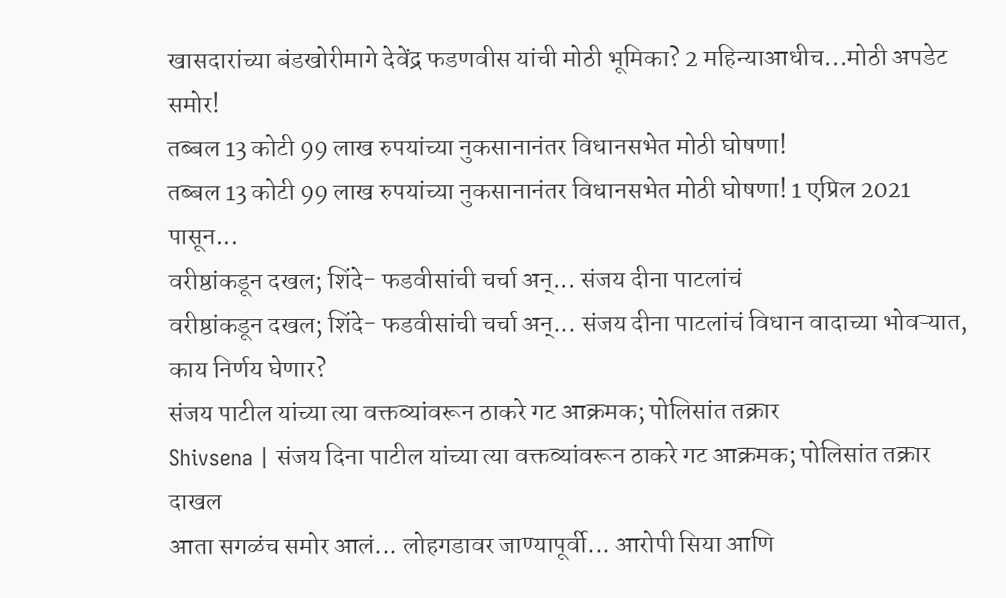खासदारांच्या बंडखोरीमागे देवेंद्र फडणवीस यांची मोठी भूमिका? 2 महिन्याआधीच...मोठी अपडेट समोर!
तब्बल 13 कोटी 99 लाख रुपयांच्या नुकसानानंतर विधानसभेत मोठी घोषणा!
तब्बल 13 कोटी 99 लाख रुपयांच्या नुकसानानंतर विधानसभेत मोठी घोषणा! 1 एप्रिल 2021 पासून...
वरीष्ठांकडून दखल; शिंदे- फडवीसांची चर्चा अन्... संजय दीना पाटलांचं
वरीष्ठांकडून दखल; शिंदे- फडवीसांची चर्चा अन्... संजय दीना पाटलांचं विधान वादाच्या भोवऱ्यात, काय निर्णय घेणार?
संजय पाटील यांच्या त्या वक्तव्यांवरून ठाकरे गट आक्रमक; पोलिसांत तक्रार
Shivsena | संजय दिना पाटील यांच्या त्या वक्तव्यांवरून ठाकरे गट आक्रमक; पोलिसांत तक्रार दाखल
आता सगळंच समोर आलं... लोहगडावर जाण्यापूर्वी... आरोपी सिया आणि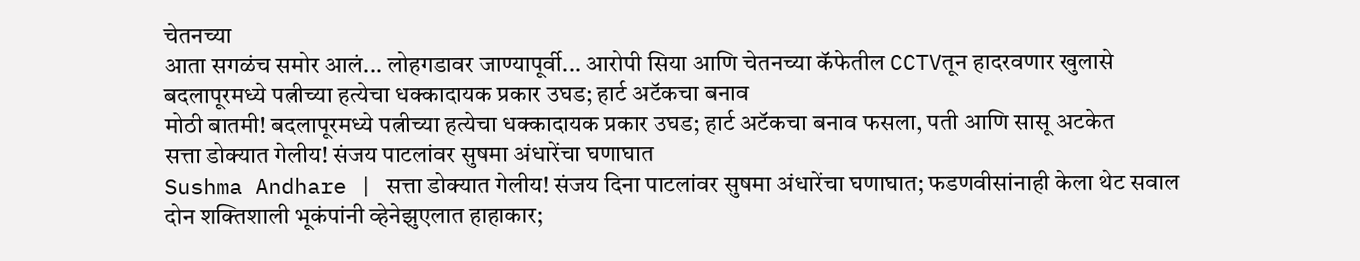चेतनच्या
आता सगळंच समोर आलं... लोहगडावर जाण्यापूर्वी... आरोपी सिया आणि चेतनच्या कॅफेतील CCTVतून हादरवणार खुलासे
बदलापूरमध्ये पत्नीच्या हत्येचा धक्कादायक प्रकार उघड; हार्ट अटॅकचा बनाव
मोठी बातमी! बदलापूरमध्ये पत्नीच्या हत्येचा धक्कादायक प्रकार उघड; हार्ट अटॅकचा बनाव फसला, पती आणि सासू अटकेत
सत्ता डोक्यात गेलीय! संजय पाटलांवर सुषमा अंधारेंचा घणाघात
Sushma Andhare | सत्ता डोक्यात गेलीय! संजय दिना पाटलांवर सुषमा अंधारेंचा घणाघात; फडणवीसांनाही केला थेट सवाल
दोन शक्तिशाली भूकंपांनी व्हेनेझुएलात हाहाकार;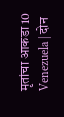मृतांचा आकडा 10
Venezuela | दोन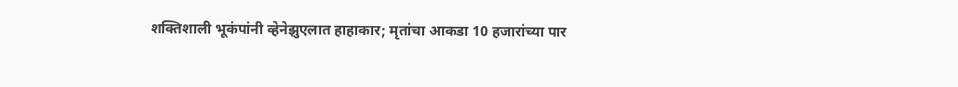शक्तिशाली भूकंपांनी व्हेनेझुएलात हाहाकार; मृतांचा आकडा 10 हजारांच्या पार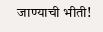जाण्याची भीती!